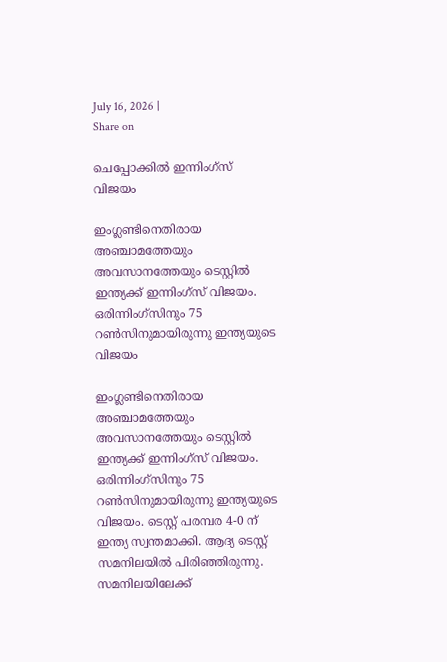July 16, 2026 |
Share on

ചെപ്പോക്കില്‍ ഇന്നിംഗ്‌സ് വിജയം

ഇംഗ്ലണ്ടിനെതിരായ അഞ്ചാമത്തേയും അവസാനത്തേയും ടെസ്റ്റില്‍ ഇന്ത്യക്ക് ഇന്നിംഗ്‌സ് വിജയം. ഒരിന്നിംഗ്‌സിനും 75 റണ്‍സിനുമായിരുന്നു ഇന്ത്യയുടെ വിജയം

ഇംഗ്ലണ്ടിനെതിരായ അഞ്ചാമത്തേയും അവസാനത്തേയും ടെസ്റ്റില്‍ ഇന്ത്യക്ക് ഇന്നിംഗ്‌സ് വിജയം. ഒരിന്നിംഗ്‌സിനും 75 റണ്‍സിനുമായിരുന്നു ഇന്ത്യയുടെ വിജയം. ടെസ്റ്റ് പരമ്പര 4-0 ന് ഇന്ത്യ സ്വന്തമാക്കി. ആദ്യ ടെസ്റ്റ് സമനിലയില്‍ പിരിഞ്ഞിരുന്നു. സമനിലയിലേക്ക്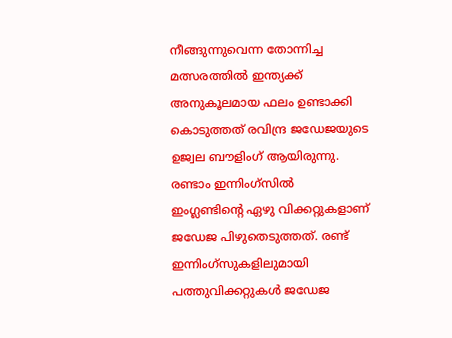നീങ്ങുന്നുവെന്ന തോന്നിച്ച മത്സരത്തില്‍ ഇന്ത്യക്ക് അനുകൂലമായ ഫലം ഉണ്ടാക്കി കൊടുത്തത് രവിന്ദ്ര ജഡേജയുടെ ഉജ്വല ബൗളിംഗ് ആയിരുന്നു. രണ്ടാം ഇന്നിംഗ്‌സില്‍ ഇംഗ്ലണ്ടിന്റെ ഏഴു വിക്കറ്റുകളാണ് ജഡേജ പിഴുതെടുത്തത്. രണ്ട് ഇന്നിംഗ്‌സുകളിലുമായി പത്തുവിക്കറ്റുകള്‍ ജഡേജ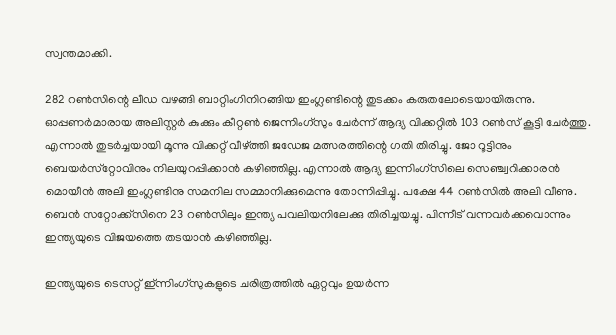സ്വന്തമാക്കി.

282 റണ്‍സിന്റെ ലീഡ വഴങ്ങി ബാറ്റിംഗിനിറങ്ങിയ ഇംഗ്ലണ്ടിന്റെ തുടക്കം കരുതലോടെയായിരുന്നു. ഓപ്പണര്‍മാരായ അലിസ്റ്റര്‍ കുക്കും കീറ്റണ്‍ ജെന്നിംഗ്‌സും ചേര്‍ന്ന് ആദ്യ വിക്കറ്റില്‍ 103 റണ്‍സ് കൂട്ടി ചേര്‍ത്തു. എന്നാല്‍ തുടര്‍ച്ചയായി മൂന്നു വിക്കറ്റ് വീഴ്ത്തി ജഡേജ മത്സരത്തിന്റെ ഗതി തിരിച്ചു. ജോ റൂട്ടിനും ബെയര്‍സ്‌റ്റോവിനും നിലയുറപ്പിക്കാന്‍ കഴിഞ്ഞില്ല. എന്നാല്‍ ആദ്യ ഇന്നിംഗ്‌സിലെ സെഞ്ച്വറിക്കാരന്‍ മൊയീന്‍ അലി ഇംഗ്ലണ്ടിനു സമനില സമ്മാനിക്കുമെന്നു തോന്നിപ്പിച്ചു. പക്ഷേ 44 റണ്‍സില്‍ അലി വീണു. ബെന്‍ സറ്റോക്ക്‌സിനെ 23 റണ്‍സിലും ഇന്ത്യ പവലിയനിലേക്കു തിരിച്ചയച്ചു. പിന്നീട് വന്നവര്‍ക്കവൊന്നും ഇന്ത്യയുടെ വിജയത്തെ തടയാന്‍ കഴിഞ്ഞില്ല.

ഇന്ത്യയുടെ ടെസറ്റ് ഇ്ന്നിംഗ്‌സുകളുടെ ചരിത്രത്തില്‍ ഏറ്റവും ഉയര്‍ന്ന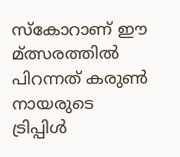സ്‌കോറാണ് ഈ മ്ത്സരത്തില്‍ പിറന്നത് കരുണ്‍ നായരുടെ ട്രിപ്പിള്‍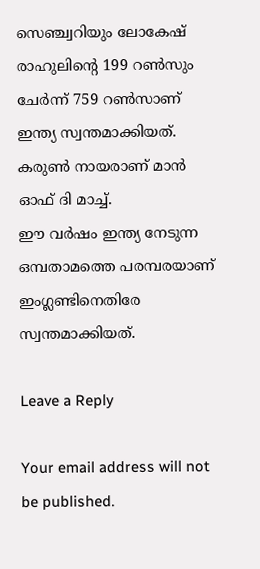സെഞ്ച്വറിയും ലോകേഷ് രാഹുലിന്റെ 199 റണ്‍സും ചേര്‍ന്ന് 759 റണ്‍സാണ് ഇന്ത്യ സ്വന്തമാക്കിയത്. കരുണ്‍ നായരാണ് മാന്‍ ഓഫ് ദി മാച്ച്.
ഈ വര്‍ഷം ഇന്ത്യ നേടുന്ന ഒമ്പതാമത്തെ പരമ്പരയാണ് ഇംഗ്ലണ്ടിനെതിരേ സ്വന്തമാക്കിയത്.

Leave a Reply

Your email address will not be published.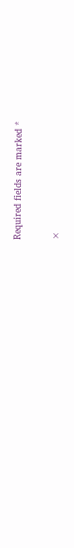Required fields are marked *

×